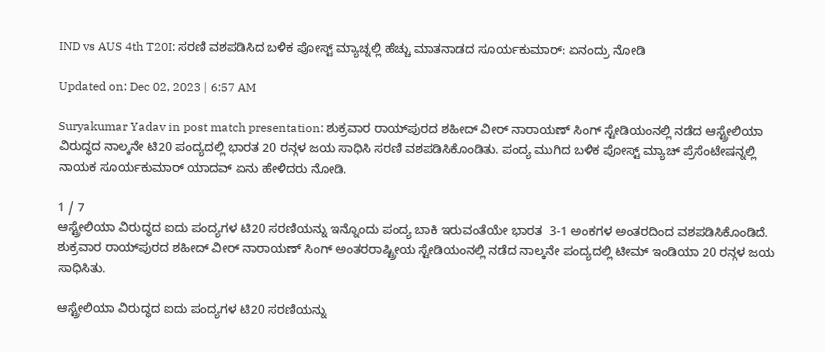IND vs AUS 4th T20I: ಸರಣಿ ವಶಪಡಿಸಿದ ಬಳಿಕ ಪೋಸ್ಟ್ ಮ್ಯಾಚ್ನಲ್ಲಿ ಹೆಚ್ಚು ಮಾತನಾಡದ ಸೂರ್ಯಕುಮಾರ್: ಏನಂದ್ರು ನೋಡಿ

Updated on: Dec 02, 2023 | 6:57 AM

Suryakumar Yadav in post match presentation: ಶುಕ್ರವಾರ ರಾಯ್‌ಪುರದ ಶಹೀದ್ ವೀರ್ ನಾರಾಯಣ್ ಸಿಂಗ್ ಸ್ಟೇಡಿಯಂನಲ್ಲಿ ನಡೆದ ಆಸ್ಟ್ರೇಲಿಯಾ ವಿರುದ್ಧದ ನಾಲ್ಕನೇ ಟಿ20 ಪಂದ್ಯದಲ್ಲಿ ಭಾರತ 20 ರನ್ಗಳ ಜಯ ಸಾಧಿಸಿ ಸರಣಿ ವಶಪಡಿಸಿಕೊಂಡಿತು. ಪಂದ್ಯ ಮುಗಿದ ಬಳಿಕ ಪೋಸ್ಟ್ ಮ್ಯಾಚ್ ಪ್ರೆಸೆಂಟೇಷನ್ನಲ್ಲಿ ನಾಯಕ ಸೂರ್ಯಕುಮಾರ್ ಯಾದವ್ ಏನು ಹೇಳಿದರು ನೋಡಿ.

1 / 7
ಆಸ್ಟ್ರೇಲಿಯಾ ವಿರುದ್ಧದ ಐದು ಪಂದ್ಯಗಳ ಟಿ20 ಸರಣಿಯನ್ನು ಇನ್ನೊಂದು ಪಂದ್ಯ ಬಾಕಿ ಇರುವಂತೆಯೇ ಭಾರತ  3-1 ಅಂಕಗಳ ಅಂತರದಿಂದ ವಶಪಡಿಸಿಕೊಂಡಿದೆ. ಶುಕ್ರವಾರ ರಾಯ್‌ಪುರದ ಶಹೀದ್ ವೀರ್ ನಾರಾಯಣ್ ಸಿಂಗ್ ಅಂತರರಾಷ್ಟ್ರೀಯ ಸ್ಟೇಡಿಯಂನಲ್ಲಿ ನಡೆದ ನಾಲ್ಕನೇ ಪಂದ್ಯದಲ್ಲಿ ಟೀಮ್ ಇಂಡಿಯಾ 20 ರನ್ಗಳ ಜಯ ಸಾಧಿಸಿತು.

ಆಸ್ಟ್ರೇಲಿಯಾ ವಿರುದ್ಧದ ಐದು ಪಂದ್ಯಗಳ ಟಿ20 ಸರಣಿಯನ್ನು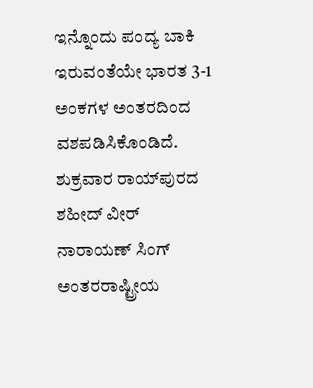ಇನ್ನೊಂದು ಪಂದ್ಯ ಬಾಕಿ ಇರುವಂತೆಯೇ ಭಾರತ 3-1 ಅಂಕಗಳ ಅಂತರದಿಂದ ವಶಪಡಿಸಿಕೊಂಡಿದೆ. ಶುಕ್ರವಾರ ರಾಯ್‌ಪುರದ ಶಹೀದ್ ವೀರ್ ನಾರಾಯಣ್ ಸಿಂಗ್ ಅಂತರರಾಷ್ಟ್ರೀಯ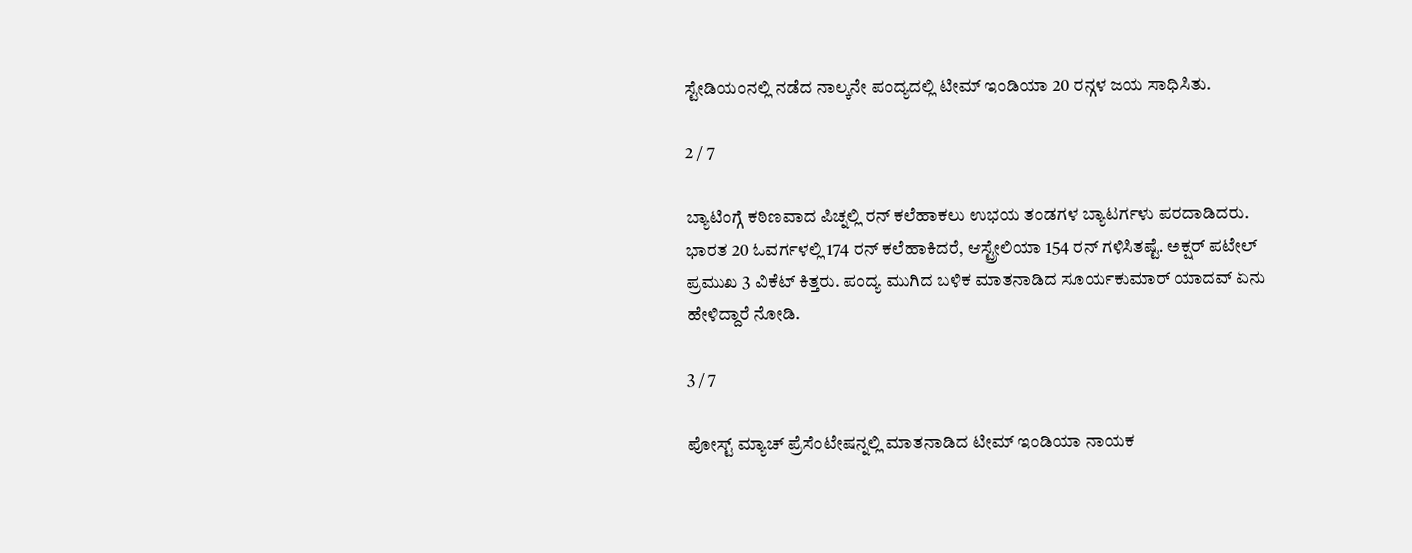ಸ್ಟೇಡಿಯಂನಲ್ಲಿ ನಡೆದ ನಾಲ್ಕನೇ ಪಂದ್ಯದಲ್ಲಿ ಟೀಮ್ ಇಂಡಿಯಾ 20 ರನ್ಗಳ ಜಯ ಸಾಧಿಸಿತು.

2 / 7

ಬ್ಯಾಟಿಂಗ್ಗೆ ಕಠಿಣವಾದ ಪಿಚ್ನಲ್ಲಿ ರನ್ ಕಲೆಹಾಕಲು ಉಭಯ ತಂಡಗಳ ಬ್ಯಾಟರ್ಗಳು ಪರದಾಡಿದರು. ಭಾರತ 20 ಓವರ್ಗಳಲ್ಲಿ 174 ರನ್ ಕಲೆಹಾಕಿದರೆ, ಆಸ್ಟ್ರೇಲಿಯಾ 154 ರನ್ ಗಳಿಸಿತಷ್ಟೆ. ಅಕ್ಷರ್ ಪಟೇಲ್ ಪ್ರಮುಖ 3 ವಿಕೆಟ್ ಕಿತ್ತರು. ಪಂದ್ಯ ಮುಗಿದ ಬಳಿಕ ಮಾತನಾಡಿದ ಸೂರ್ಯಕುಮಾರ್ ಯಾದವ್ ಏನು ಹೇಳಿದ್ದಾರೆ ನೋಡಿ.

3 / 7

ಪೋಸ್ಟ್ ಮ್ಯಾಚ್ ಪ್ರೆಸೆಂಟೇಷನ್ನಲ್ಲಿ ಮಾತನಾಡಿದ ಟೀಮ್ ಇಂಡಿಯಾ ನಾಯಕ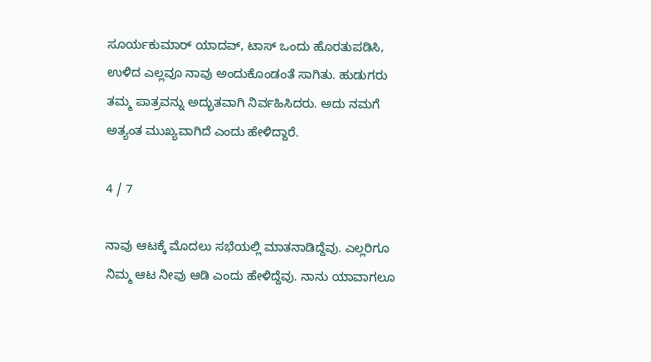ಸೂರ್ಯಕುಮಾರ್ ಯಾದವ್, ಟಾಸ್ ಒಂದು ಹೊರತುಪಡಿಸಿ, ಉಳಿದ ಎಲ್ಲವೂ ನಾವು ಅಂದುಕೊಂಡಂತೆ ಸಾಗಿತು. ಹುಡುಗರು ತಮ್ಮ ಪಾತ್ರವನ್ನು ಅದ್ಭುತವಾಗಿ ನಿರ್ವಹಿಸಿದರು. ಅದು ನಮಗೆ ಅತ್ಯಂತ ಮುಖ್ಯವಾಗಿದೆ ಎಂದು ಹೇಳಿದ್ದಾರೆ.

4 / 7

ನಾವು ಆಟಕ್ಕೆ ಮೊದಲು ಸಭೆಯಲ್ಲಿ ಮಾತನಾಡಿದ್ದೆವು. ಎಲ್ಲರಿಗೂ ನಿಮ್ಮ ಆಟ ನೀವು ಆಡಿ ಎಂದು ಹೇಳಿದ್ದೆವು. ನಾನು ಯಾವಾಗಲೂ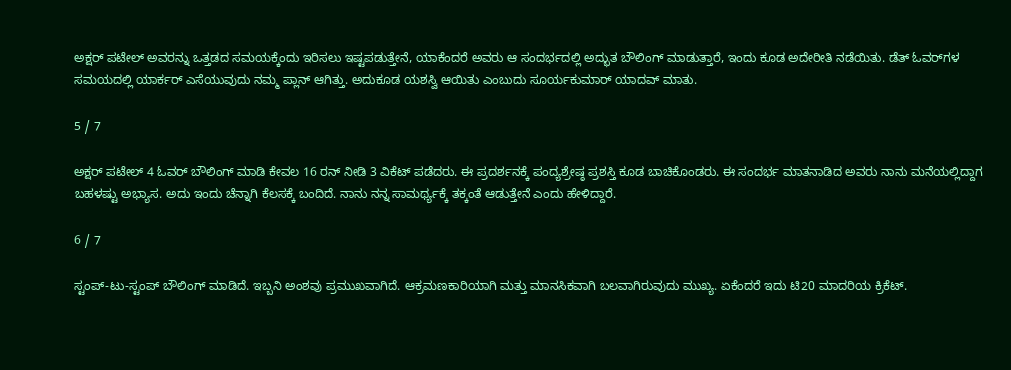ಅಕ್ಷರ್ ಪಟೇಲ್ ಅವರನ್ನು ಒತ್ತಡದ ಸಮಯಕ್ಕೆಂದು ಇರಿಸಲು ಇಷ್ಟಪಡುತ್ತೇನೆ, ಯಾಕೆಂದರೆ ಅವರು ಆ ಸಂದರ್ಭದಲ್ಲಿ ಅದ್ಭುತ ಬೌಲಿಂಗ್ ಮಾಡುತ್ತಾರೆ, ಇಂದು ಕೂಡ ಅದೇರೀತಿ ನಡೆಯಿತು. ಡೆತ್ ಓವರ್‌ಗಳ ಸಮಯದಲ್ಲಿ ಯಾರ್ಕರ್‌ ಎಸೆಯುವುದು ನಮ್ಮ ಪ್ಲಾನ್ ಆಗಿತ್ತು. ಅದುಕೂಡ ಯಶಸ್ವಿ ಆಯಿತು ಎಂಬುದು ಸೂರ್ಯಕುಮಾರ್ ಯಾದವ್ ಮಾತು.

5 / 7

ಅಕ್ಷರ್ ಪಟೇಲ್ 4 ಓವರ್ ಬೌಲಿಂಗ್ ಮಾಡಿ ಕೇವಲ 16 ರನ್ ನೀಡಿ 3 ವಿಕೆಟ್ ಪಡೆದರು. ಈ ಪ್ರದರ್ಶನಕ್ಕೆ ಪಂದ್ಯಶ್ರೇಷ್ಠ ಪ್ರಶಸ್ತಿ ಕೂಡ ಬಾಚಿಕೊಂಡರು. ಈ ಸಂದರ್ಭ ಮಾತನಾಡಿದ ಅವರು ನಾನು ಮನೆಯಲ್ಲಿದ್ದಾಗ ಬಹಳಷ್ಟು ಅಭ್ಯಾಸ. ಅದು ಇಂದು ಚೆನ್ನಾಗಿ ಕೆಲಸಕ್ಕೆ ಬಂದಿದೆ. ನಾನು ನನ್ನ ಸಾಮರ್ಥ್ಯಕ್ಕೆ ತಕ್ಕಂತೆ ಆಡುತ್ತೇನೆ ಎಂದು ಹೇಳಿದ್ದಾರೆ.

6 / 7

ಸ್ಟಂಪ್-ಟು-ಸ್ಟಂಪ್ ಬೌಲಿಂಗ್ ಮಾಡಿದೆ. ಇಬ್ಬನಿ ಅಂಶವು ಪ್ರಮುಖವಾಗಿದೆ. ಆಕ್ರಮಣಕಾರಿಯಾಗಿ ಮತ್ತು ಮಾನಸಿಕವಾಗಿ ಬಲವಾಗಿರುವುದು ಮುಖ್ಯ. ಏಕೆಂದರೆ ಇದು ಟಿ20 ಮಾದರಿಯ ಕ್ರಿಕೆಟ್.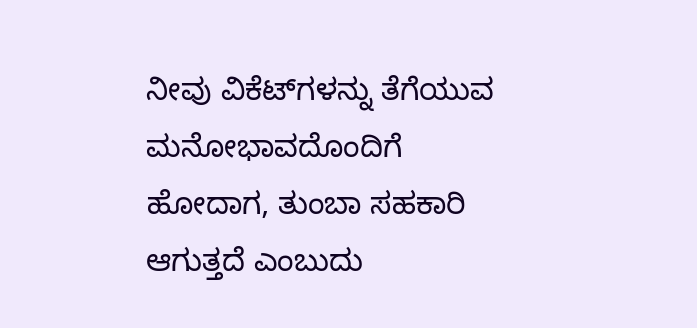ನೀವು ವಿಕೆಟ್‌ಗಳನ್ನು ತೆಗೆಯುವ ಮನೋಭಾವದೊಂದಿಗೆ ಹೋದಾಗ, ತುಂಬಾ ಸಹಕಾರಿ ಆಗುತ್ತದೆ ಎಂಬುದು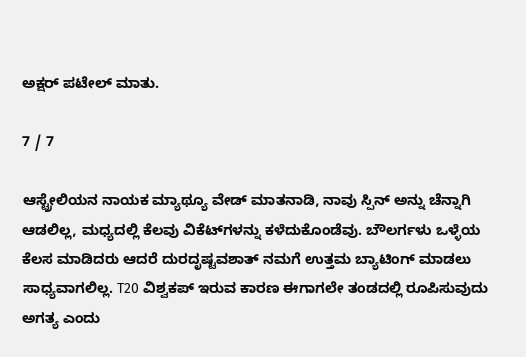ಅಕ್ಷರ್ ಪಟೇಲ್ ಮಾತು.

7 / 7

ಆಸ್ಟ್ರೇಲಿಯನ ನಾಯಕ ಮ್ಯಾಥ್ಯೂ ವೇಡ್ ಮಾತನಾಡಿ, ನಾವು ಸ್ಪಿನ್ ಅನ್ನು ಚೆನ್ನಾಗಿ ಆಡಲಿಲ್ಲ, ಮಧ್ಯದಲ್ಲಿ ಕೆಲವು ವಿಕೆಟ್‌ಗಳನ್ನು ಕಳೆದುಕೊಂಡೆವು. ಬೌಲರ್ಗಳು ಒಳ್ಳೆಯ ಕೆಲಸ ಮಾಡಿದರು ಆದರೆ ದುರದೃಷ್ಟವಶಾತ್ ನಮಗೆ ಉತ್ತಮ ಬ್ಯಾಟಿಂಗ್ ಮಾಡಲು ಸಾಧ್ಯವಾಗಲಿಲ್ಲ. T20 ವಿಶ್ವಕಪ್ ಇರುವ ಕಾರಣ ಈಗಾಗಲೇ ತಂಡದಲ್ಲಿ ರೂಪಿಸುವುದು ಅಗತ್ಯ ಎಂದು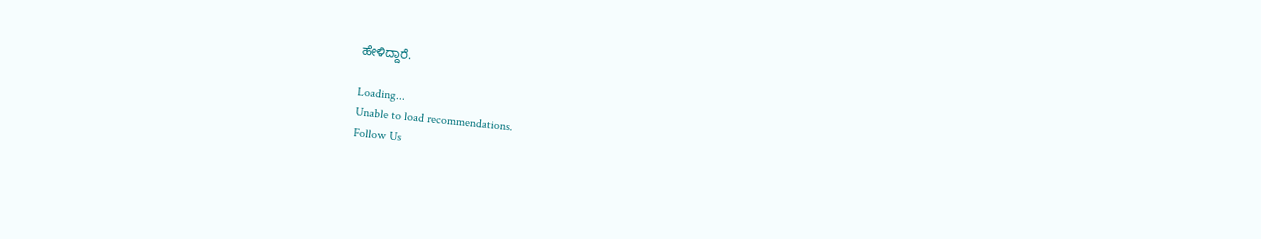ಹೇಳಿದ್ದಾರೆ.

Loading...
Unable to load recommendations.
Follow Us